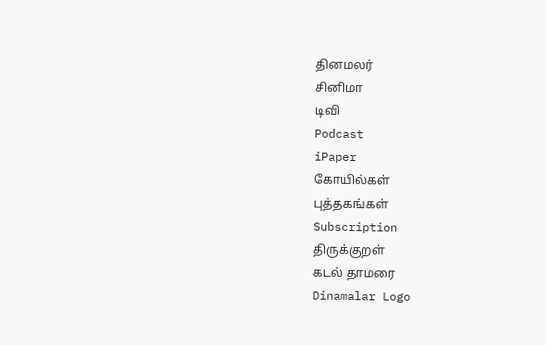தினமலர்
சினிமா
டிவி
Podcast
iPaper
கோயில்கள்
புத்தகங்கள்
Subscription
திருக்குறள்
கடல் தாமரை
Dinamalar Logo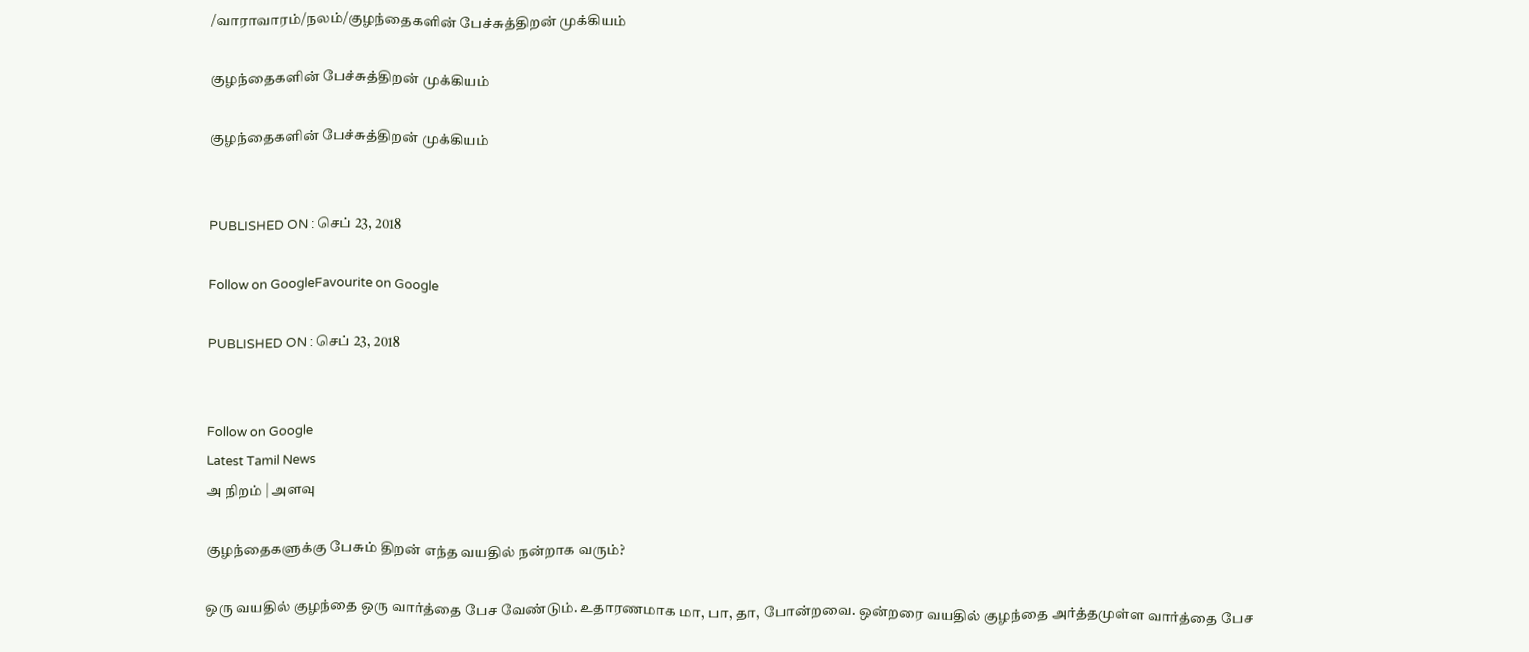/வாராவாரம்/நலம்/குழந்தைகளின் பேச்சுத்திறன் முக்கியம்

குழந்தைகளின் பேச்சுத்திறன் முக்கியம்

குழந்தைகளின் பேச்சுத்திறன் முக்கியம்


PUBLISHED ON : செப் 23, 2018

Follow on GoogleFavourite on Google

PUBLISHED ON : செப் 23, 2018


Follow on Google
Latest Tamil News
அ நிறம் | அளவு

குழந்தைகளுக்கு பேசும் திறன் எந்த வயதில் நன்றாக வரும்?

ஒரு வயதில் குழந்தை ஒரு வார்த்தை பேச வேண்டும். உதாரணமாக மா, பா, தா, போன்றவை. ஒன்றரை வயதில் குழந்தை அர்த்தமுள்ள வார்த்தை பேச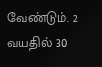வேண்டும். 2 வயதில் 30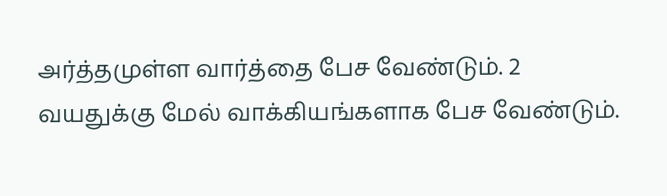அர்த்தமுள்ள வார்த்தை பேச வேண்டும். 2 வயதுக்கு மேல் வாக்கியங்களாக பேச வேண்டும்.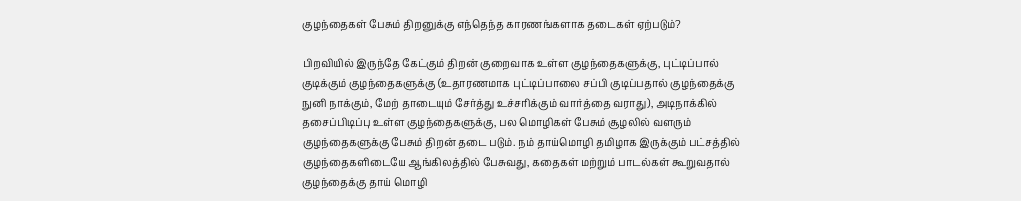குழந்தைகள் பேசும் திறனுக்கு எந்தெந்த காரணங்களாக தடைகள் ஏற்படும்?

பிறவியில் இருந்தே கேட்கும் திறன் குறைவாக உள்ள குழந்தைகளுக்கு, புட்டிப்பால் குடிக்கும் குழந்தைகளுக்கு (உதாரணமாக புட்டிப்பாலை சப்பி குடிப்பதால் குழந்தைக்கு நுனி நாக்கும், மேற் தாடையும் சேர்த்து உச்சரிக்கும் வார்த்தை வராது), அடிநாக்கில் தசைப்பிடிப்பு உள்ள குழந்தைகளுக்கு, பல மொழிகள் பேசும் சூழலில் வளரும் குழந்தைகளுக்கு பேசும் திறன் தடை படும். நம் தாய்மொழி தமிழாக இருக்கும் பட்சத்தில் குழந்தைகளிடையே ஆங்கிலத்தில் பேசுவது, கதைகள் மற்றும் பாடல்கள் கூறுவதால் குழந்தைக்கு தாய் மொழி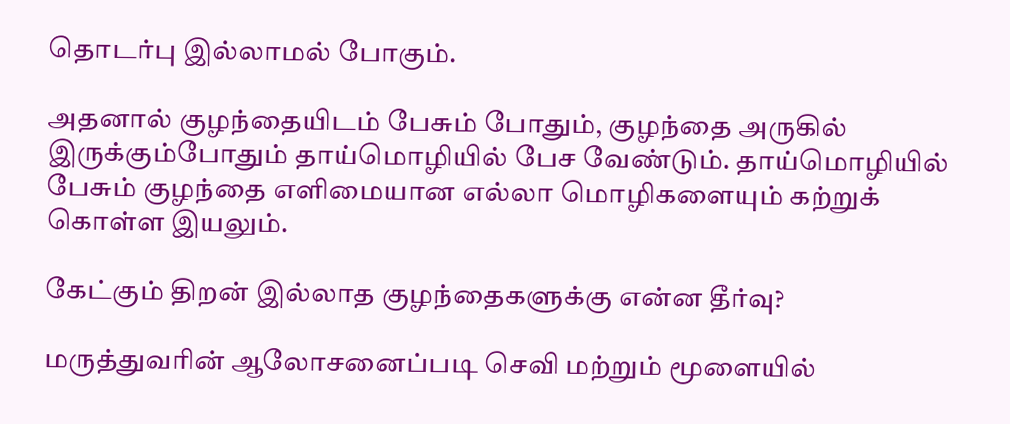தொடர்பு இல்லாமல் போகும்.

அதனால் குழந்தையிடம் பேசும் போதும், குழந்தை அருகில் இருக்கும்போதும் தாய்மொழியில் பேச வேண்டும். தாய்மொழியில் பேசும் குழந்தை எளிமையான எல்லா மொழிகளையும் கற்றுக் கொள்ள இயலும்.

கேட்கும் திறன் இல்லாத குழந்தைகளுக்கு என்ன தீர்வு?

மருத்துவரின் ஆலோசனைப்படி செவி மற்றும் மூளையில்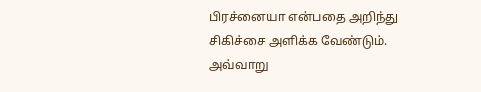பிரச்னையா என்பதை அறிந்து சிகிச்சை அளிக்க வேண்டும். அவ்வாறு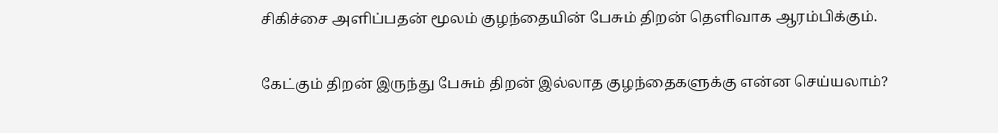சிகிச்சை அளிப்பதன் மூலம் குழந்தையின் பேசும் திறன் தெளிவாக ஆரம்பிக்கும்.

கேட்கும் திறன் இருந்து பேசும் திறன் இல்லாத குழந்தைகளுக்கு என்ன செய்யலாம்?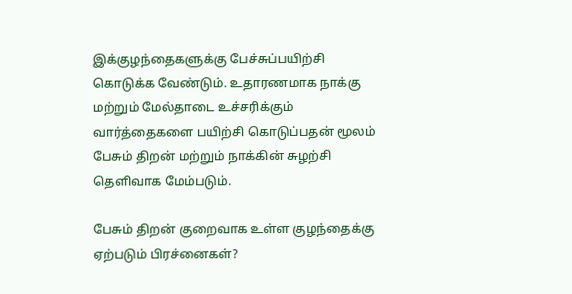இக்குழந்தைகளுக்கு பேச்சுப்பயிற்சி கொடுக்க வேண்டும். உதாரணமாக நாக்கு மற்றும் மேல்தாடை உச்சரிக்கும் வார்த்தைகளை பயிற்சி கொடுப்பதன் மூலம் பேசும் திறன் மற்றும் நாக்கின் சுழற்சி தெளிவாக மேம்படும்.

பேசும் திறன் குறைவாக உள்ள குழந்தைக்கு ஏற்படும் பிரச்னைகள்?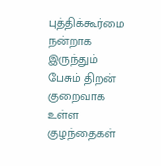புத்திக்கூர்மை நன்றாக இருந்தும் பேசும் திறன் குறைவாக உள்ள குழந்தைகள்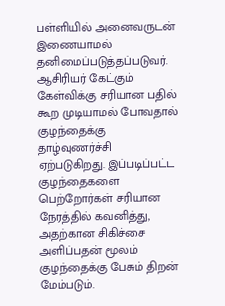பள்ளியில் அனைவருடன் இணையாமல் தனிமைப்படுத்தப்படுவர். ஆசிரியர் கேட்கும் கேள்விக்கு சரியான பதில் கூற முடியாமல் போவதால் குழந்தைக்கு தாழ்வுணர்ச்சி ஏற்படுகிறது. இப்படிப்பட்ட குழந்தைகளை பெற்றோர்கள் சரியான நேரத்தில் கவனித்து, அதற்கான சிகிச்சை அளிப்பதன் மூலம் குழந்தைக்கு பேசும் திறன் மேம்படும்.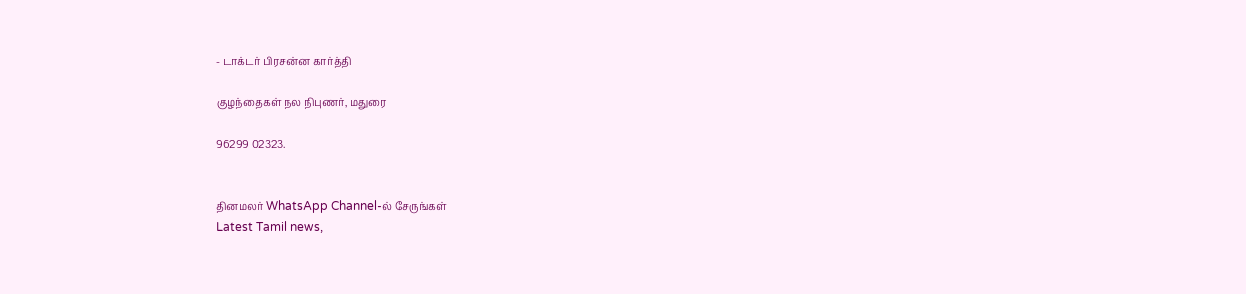- டாக்டர் பிரசன்ன கார்த்தி

குழந்தைகள் நல நிபுணர், மதுரை

96299 02323.


தினமலர் WhatsApp Channel-ல் சேருங்கள்
Latest Tamil news,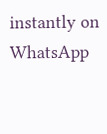instantly on WhatsApp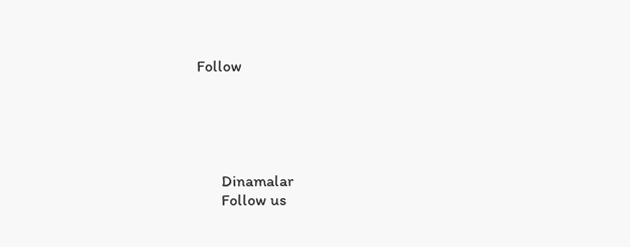Follow





      Dinamalar
      Follow us